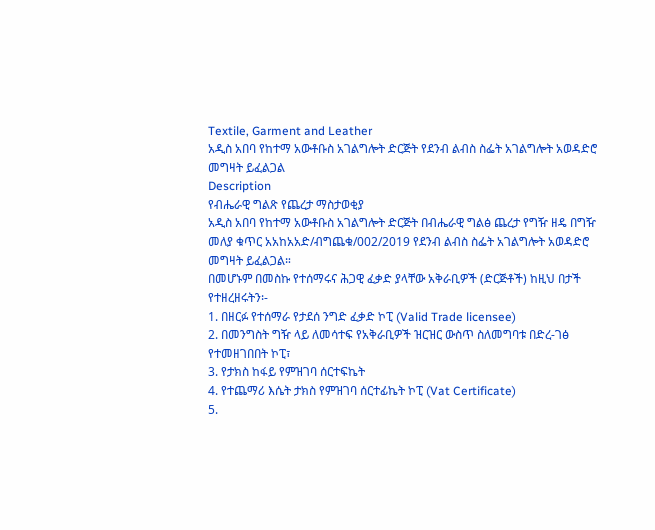Textile, Garment and Leather
አዲስ አበባ የከተማ አውቶቡስ አገልግሎት ድርጅት የደንብ ልብስ ስፌት አገልግሎት አወዳድሮ መግዛት ይፈልጋል
Description
የብሔራዊ ግልጽ የጨረታ ማስታወቂያ
አዲስ አበባ የከተማ አውቶቡስ አገልግሎት ድርጅት በብሔራዊ ግልፅ ጨረታ የግዥ ዘዴ በግዥ መለያ ቁጥር አአከአአድ/ብግጨቁ/002/2019 የደንብ ልብስ ስፌት አገልግሎት አወዳድሮ መግዛት ይፈልጋል።
በመሆኑም በመስኩ የተሰማሩና ሕጋዊ ፈቃድ ያላቸው አቅራቢዎች (ድርጅቶች) ከዚህ በታች የተዘረዘሩትን፡-
1. በዘርፉ የተሰማራ የታደሰ ንግድ ፈቃድ ኮፒ (Valid Trade licensee)
2. በመንግስት ግዥ ላይ ለመሳተፍ የአቅራቢዎች ዝርዝር ውስጥ ስለመግባቱ በድረ-ገፅ የተመዘገበበት ኮፒ፣
3. የታክስ ከፋይ የምዝገባ ሰርተፍኬት
4. የተጨማሪ እሴት ታክስ የምዝገባ ሰርተፊኬት ኮፒ (Vat Certificate)
5.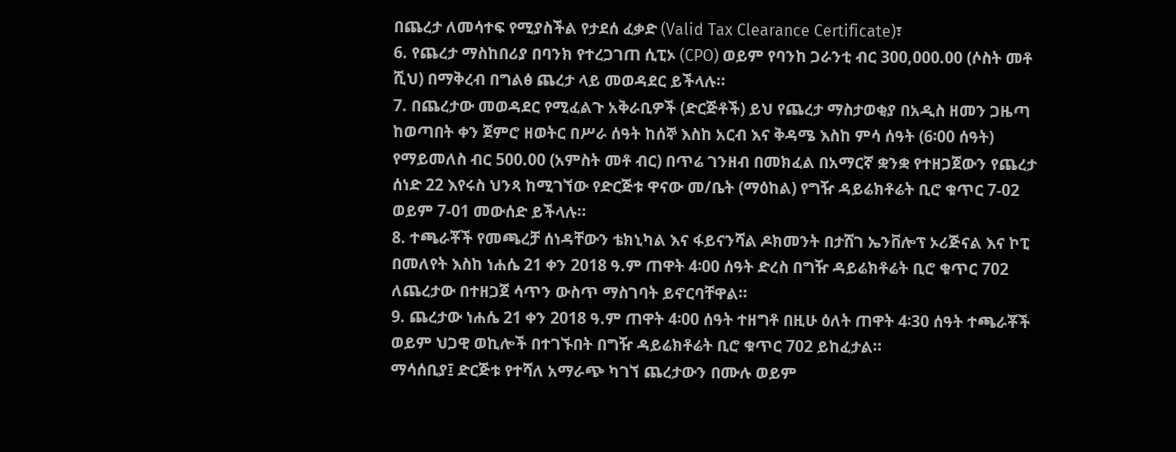በጨረታ ለመሳተፍ የሚያስችል የታደሰ ፈቃድ (Valid Tax Clearance Certificate)፣
6. የጨረታ ማስከበሪያ በባንክ የተረጋገጠ ሲፒኦ (CPO) ወይም የባንከ ጋራንቲ ብር 300,000.00 (ሶስት መቶ ሺህ) በማቅረብ በግልፅ ጨረታ ላይ መወዳደር ይችላሉ።
7. በጨረታው መወዳደር የሚፈልጉ አቅራቢዎች (ድርጅቶች) ይህ የጨረታ ማስታወቂያ በአዲስ ዘመን ጋዜጣ ከወጣበት ቀን ጀምሮ ዘወትር በሥራ ሰዓት ከሰኞ እስከ አርብ እና ቅዳሜ እስከ ምሳ ሰዓት (6፡00 ሰዓት) የማይመለስ ብር 500.00 (አምስት መቶ ብር) በጥሬ ገንዘብ በመክፈል በአማርኛ ቋንቋ የተዘጋጀውን የጨረታ ሰነድ 22 እየሩስ ህንጻ ከሚገኘው የድርጅቱ ዋናው መ/ቤት (ማዕከል) የግዥ ዳይሬክቶሬት ቢሮ ቁጥር 7-02 ወይም 7-01 መውሰድ ይችላሉ።
8. ተጫራቾች የመጫረቻ ሰነዳቸውን ቴክኒካል እና ፋይናንሻል ዶክመንት በታሸገ ኤንቨሎፕ ኦሪጅናል እና ኮፒ በመለየት እስከ ነሐሴ 21 ቀን 2018 ዓ.ም ጠዋት 4፡00 ሰዓት ድረስ በግዥ ዳይሬክቶሬት ቢሮ ቁጥር 702 ለጨረታው በተዘጋጀ ሳጥን ውስጥ ማስገባት ይኖርባቸዋል።
9. ጨረታው ነሐሴ 21 ቀን 2018 ዓ.ም ጠዋት 4፡00 ሰዓት ተዘግቶ በዚሁ ዕለት ጠዋት 4፡30 ሰዓት ተጫራቾች ወይም ህጋዊ ወኪሎች በተገኙበት በግዥ ዳይሬክቶሬት ቢሮ ቁጥር 702 ይከፈታል።
ማሳሰቢያ፤ ድርጅቱ የተሻለ አማራጭ ካገኘ ጨረታውን በሙሉ ወይም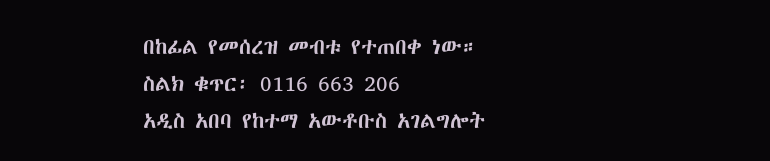በከፊል የመሰረዝ መብቱ የተጠበቀ ነው።
ስልክ ቁጥር፡ 0116 663 206
አዲስ አበባ የከተማ አውቶቡስ አገልግሎት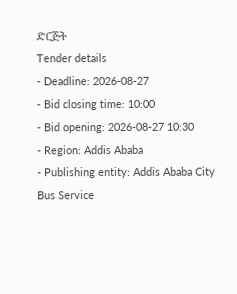ድርጅት
Tender details
- Deadline: 2026-08-27
- Bid closing time: 10:00
- Bid opening: 2026-08-27 10:30
- Region: Addis Ababa
- Publishing entity: Addis Ababa City Bus Service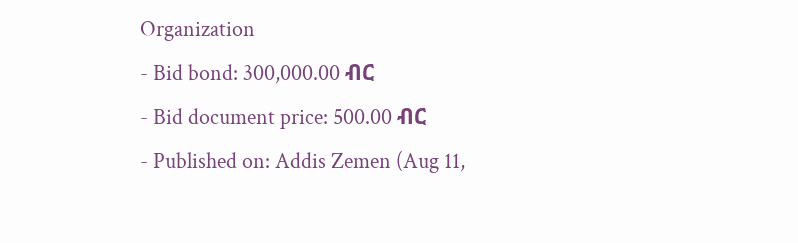Organization
- Bid bond: 300,000.00 ብር
- Bid document price: 500.00 ብር
- Published on: Addis Zemen (Aug 11,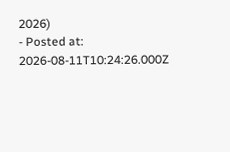2026)
- Posted at: 2026-08-11T10:24:26.000Z